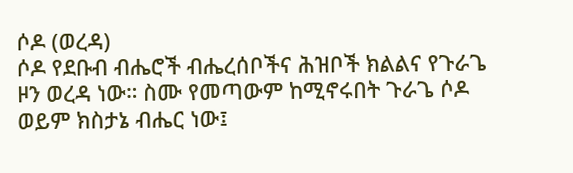ሶዶ (ወረዳ)
ሶዶ የደቡብ ብሔሮች ብሔረሰቦችና ሕዝቦች ክልልና የጉራጌ ዞን ወረዳ ነው። ስሙ የመጣውም ከሚኖሩበት ጉራጌ ሶዶ ወይም ክስታኔ ብሔር ነው፤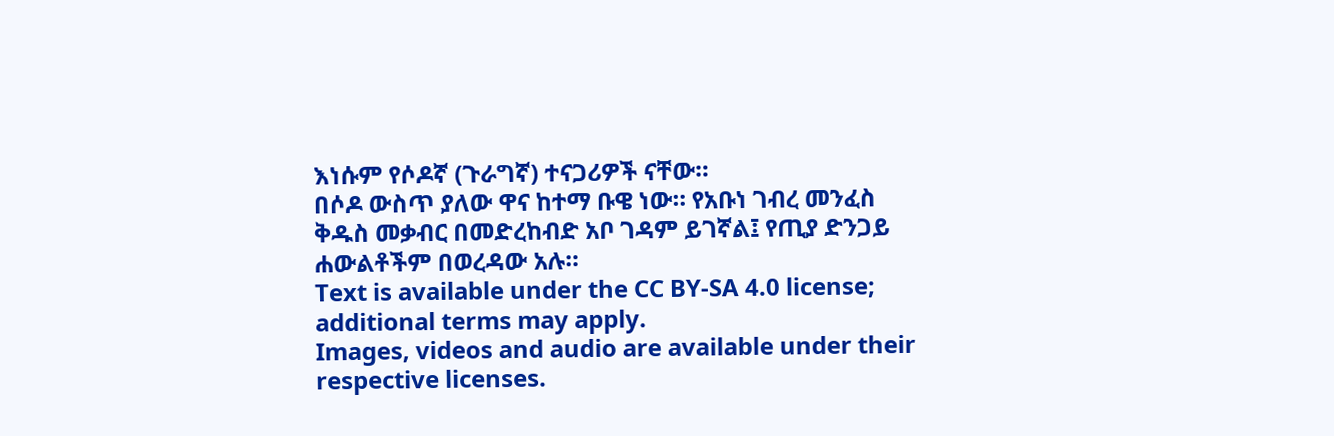እነሱም የሶዶኛ (ጉራግኛ) ተናጋሪዎች ናቸው።
በሶዶ ውስጥ ያለው ዋና ከተማ ቡዌ ነው። የአቡነ ገብረ መንፈስ ቅዱስ መቃብር በመድረከብድ አቦ ገዳም ይገኛል፤ የጢያ ድንጋይ ሐውልቶችም በወረዳው አሉ።
Text is available under the CC BY-SA 4.0 license; additional terms may apply.
Images, videos and audio are available under their respective licenses.